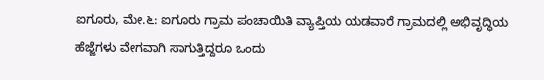ಐಗೂರು, ಮೇ.೬: ಐಗೂರು ಗ್ರಾಮ ಪಂಚಾಯಿತಿ ವ್ಯಾಪ್ತಿಯ ಯಡವಾರೆ ಗ್ರಾಮದಲ್ಲಿ ಅಭಿವೃದ್ಧಿಯ ಹೆಜ್ಜೆಗಳು ವೇಗವಾಗಿ ಸಾಗುತ್ತಿದ್ದರೂ ಒಂದು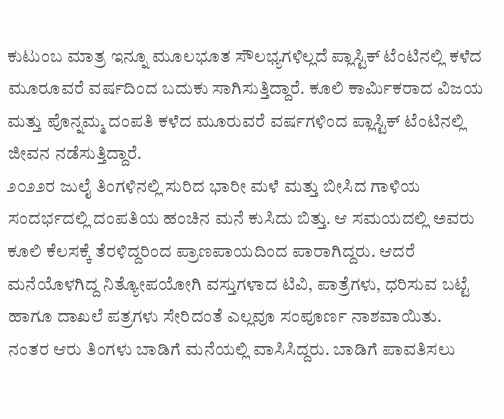ಕುಟುಂಬ ಮಾತ್ರ ಇನ್ನೂ ಮೂಲಭೂತ ಸೌಲಭ್ಯಗಳಿಲ್ಲದೆ ಪ್ಲಾಸ್ಟಿಕ್ ಟೆಂಟಿನಲ್ಲಿ ಕಳೆದ ಮೂರೂವರೆ ವರ್ಷದಿಂದ ಬದುಕು ಸಾಗಿಸುತ್ತಿದ್ದಾರೆ. ಕೂಲಿ ಕಾರ್ಮಿಕರಾದ ವಿಜಯ ಮತ್ತು ಪೊನ್ನಮ್ಮ ದಂಪತಿ ಕಳೆದ ಮೂರುವರೆ ವರ್ಷಗಳಿಂದ ಪ್ಲಾಸ್ಟಿಕ್ ಟೆಂಟಿನಲ್ಲಿ ಜೀವನ ನಡೆಸುತ್ತಿದ್ದಾರೆ.
೨೦೨೨ರ ಜುಲೈ ತಿಂಗಳಿನಲ್ಲಿ ಸುರಿದ ಭಾರೀ ಮಳೆ ಮತ್ತು ಬೀಸಿದ ಗಾಳಿಯ ಸಂದರ್ಭದಲ್ಲಿ ದಂಪತಿಯ ಹಂಚಿನ ಮನೆ ಕುಸಿದು ಬಿತ್ತು. ಆ ಸಮಯದಲ್ಲಿ ಅವರು ಕೂಲಿ ಕೆಲಸಕ್ಕೆ ತೆರಳಿದ್ದರಿಂದ ಪ್ರಾಣಪಾಯದಿಂದ ಪಾರಾಗಿದ್ದರು. ಆದರೆ ಮನೆಯೊಳಗಿದ್ದ ನಿತ್ಯೋಪಯೋಗಿ ವಸ್ತುಗಳಾದ ಟಿವಿ, ಪಾತ್ರೆಗಳು, ಧರಿಸುವ ಬಟ್ಟೆ ಹಾಗೂ ದಾಖಲೆ ಪತ್ರಗಳು ಸೇರಿದಂತೆ ಎಲ್ಲವೂ ಸಂಪೂರ್ಣ ನಾಶವಾಯಿತು.
ನಂತರ ಆರು ತಿಂಗಳು ಬಾಡಿಗೆ ಮನೆಯಲ್ಲಿ ವಾಸಿಸಿದ್ದರು. ಬಾಡಿಗೆ ಪಾವತಿಸಲು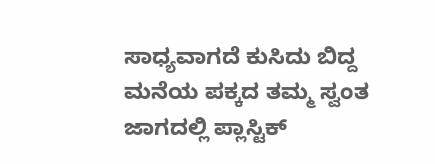ಸಾಧ್ಯವಾಗದೆ ಕುಸಿದು ಬಿದ್ದ ಮನೆಯ ಪಕ್ಕದ ತಮ್ಮ ಸ್ವಂತ ಜಾಗದಲ್ಲಿ ಪ್ಲಾಸ್ಟಿಕ್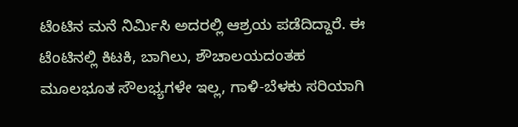ಟೆಂಟಿನ ಮನೆ ನಿರ್ಮಿಸಿ ಅದರಲ್ಲಿ ಆಶ್ರಯ ಪಡೆದಿದ್ದಾರೆ. ಈ ಟೆಂಟಿನಲ್ಲಿ ಕಿಟಕಿ, ಬಾಗಿಲು, ಶೌಚಾಲಯದಂತಹ ಮೂಲಭೂತ ಸೌಲಭ್ಯಗಳೇ ಇಲ್ಲ, ಗಾಳಿ-ಬೆಳಕು ಸರಿಯಾಗಿ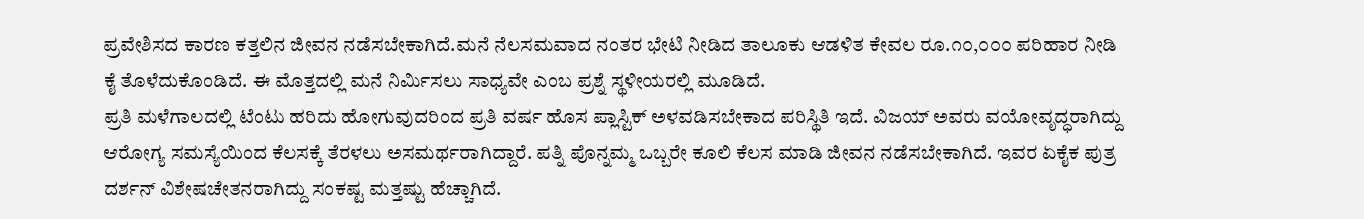ಪ್ರವೇಶಿಸದ ಕಾರಣ ಕತ್ತಲಿನ ಜೀವನ ನಡೆಸಬೇಕಾಗಿದೆ.ಮನೆ ನೆಲಸಮವಾದ ನಂತರ ಭೇಟಿ ನೀಡಿದ ತಾಲೂಕು ಆಡಳಿತ ಕೇವಲ ರೂ.೧೦,೦೦೦ ಪರಿಹಾರ ನೀಡಿ ಕೈ ತೊಳೆದುಕೊಂಡಿದೆ. ಈ ಮೊತ್ತದಲ್ಲಿ ಮನೆ ನಿರ್ಮಿಸಲು ಸಾಧ್ಯವೇ ಎಂಬ ಪ್ರಶ್ನೆ ಸ್ಥಳೀಯರಲ್ಲಿ ಮೂಡಿದೆ.
ಪ್ರತಿ ಮಳೆಗಾಲದಲ್ಲಿ ಟೆಂಟು ಹರಿದು ಹೋಗುವುದರಿಂದ ಪ್ರತಿ ವರ್ಷ ಹೊಸ ಪ್ಲಾಸ್ಟಿಕ್ ಅಳವಡಿಸಬೇಕಾದ ಪರಿಸ್ಥಿತಿ ಇದೆ. ವಿಜಯ್ ಅವರು ವಯೋವೃದ್ಧರಾಗಿದ್ದು ಆರೋಗ್ಯ ಸಮಸ್ಯೆಯಿಂದ ಕೆಲಸಕ್ಕೆ ತೆರಳಲು ಅಸಮರ್ಥರಾಗಿದ್ದಾರೆ. ಪತ್ನಿ ಪೊನ್ನಮ್ಮ ಒಬ್ಬರೇ ಕೂಲಿ ಕೆಲಸ ಮಾಡಿ ಜೀವನ ನಡೆಸಬೇಕಾಗಿದೆ. ಇವರ ಏಕೈಕ ಪುತ್ರ ದರ್ಶನ್ ವಿಶೇಷಚೇತನರಾಗಿದ್ದು ಸಂಕಷ್ಟ ಮತ್ತಷ್ಟು ಹೆಚ್ಚಾಗಿದೆ.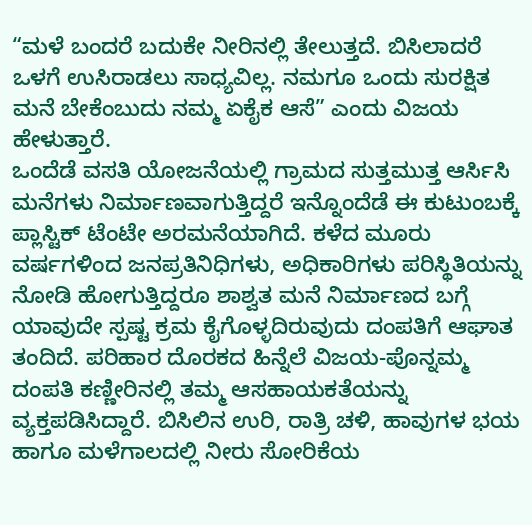“ಮಳೆ ಬಂದರೆ ಬದುಕೇ ನೀರಿನಲ್ಲಿ ತೇಲುತ್ತದೆ. ಬಿಸಿಲಾದರೆ ಒಳಗೆ ಉಸಿರಾಡಲು ಸಾಧ್ಯವಿಲ್ಲ. ನಮಗೂ ಒಂದು ಸುರಕ್ಷಿತ ಮನೆ ಬೇಕೆಂಬುದು ನಮ್ಮ ಏಕೈಕ ಆಸೆ” ಎಂದು ವಿಜಯ ಹೇಳುತ್ತಾರೆ.
ಒಂದೆಡೆ ವಸತಿ ಯೋಜನೆಯಲ್ಲಿ ಗ್ರಾಮದ ಸುತ್ತಮುತ್ತ ಆರ್ಸಿಸಿ ಮನೆಗಳು ನಿರ್ಮಾಣವಾಗುತ್ತಿದ್ದರೆ ಇನ್ನೊಂದೆಡೆ ಈ ಕುಟುಂಬಕ್ಕೆ ಪ್ಲಾಸ್ಟಿಕ್ ಟೆಂಟೇ ಅರಮನೆಯಾಗಿದೆ. ಕಳೆದ ಮೂರು ವರ್ಷಗಳಿಂದ ಜನಪ್ರತಿನಿಧಿಗಳು, ಅಧಿಕಾರಿಗಳು ಪರಿಸ್ಥಿತಿಯನ್ನು ನೋಡಿ ಹೋಗುತ್ತಿದ್ದರೂ ಶಾಶ್ವತ ಮನೆ ನಿರ್ಮಾಣದ ಬಗ್ಗೆ ಯಾವುದೇ ಸ್ಪಷ್ಟ ಕ್ರಮ ಕೈಗೊಳ್ಳದಿರುವುದು ದಂಪತಿಗೆ ಆಘಾತ ತಂದಿದೆ. ಪರಿಹಾರ ದೊರಕದ ಹಿನ್ನೆಲೆ ವಿಜಯ-ಪೊನ್ನಮ್ಮ ದಂಪತಿ ಕಣ್ಣೀರಿನಲ್ಲಿ ತಮ್ಮ ಆಸಹಾಯಕತೆಯನ್ನು ವ್ಯಕ್ತಪಡಿಸಿದ್ದಾರೆ. ಬಿಸಿಲಿನ ಉರಿ, ರಾತ್ರಿ ಚಳಿ, ಹಾವುಗಳ ಭಯ ಹಾಗೂ ಮಳೆಗಾಲದಲ್ಲಿ ನೀರು ಸೋರಿಕೆಯ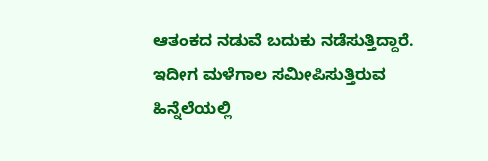ಆತಂಕದ ನಡುವೆ ಬದುಕು ನಡೆಸುತ್ತಿದ್ದಾರೆ. ಇದೀಗ ಮಳೆಗಾಲ ಸಮೀಪಿಸುತ್ತಿರುವ ಹಿನ್ನೆಲೆಯಲ್ಲಿ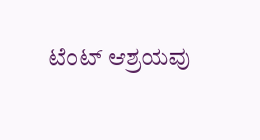ಟೆಂಟ್ ಆಶ್ರಯವು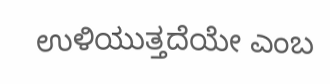ಉಳಿಯುತ್ತದೆಯೇ ಎಂಬ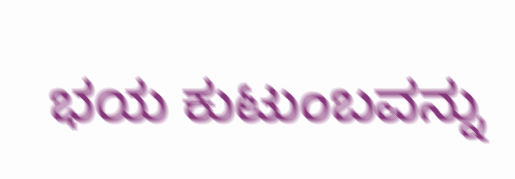ಭಯ ಕುಟುಂಬವನ್ನು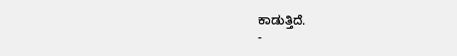ಕಾಡುತ್ತಿದೆ.
-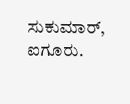ಸುಕುಮಾರ್, ಐಗೂರು.